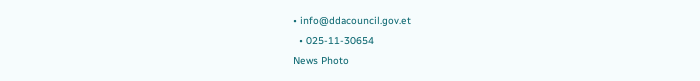• info@ddacouncil.gov.et
  • 025-11-30654
News Photo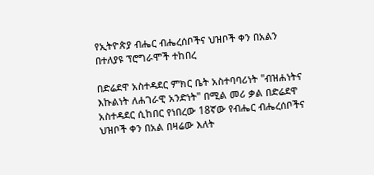የኢትዮጵያ ብሔር ብሔረሰቦችና ህዝቦች ቀን በአልን በተለያዩ ፕሮግራሞች ተከበረ

በድሬደዋ አስተዳደር ምክር ቤት አስተባባሪነት "ብዝሐነትና እኩልነት ለሐገራዊ አንድነት" በሚል መሪ ቃል በድሬደዋ አስተዳደር ሲከበር የነበረው 18ኛው የብሔር ብሔረሰቦችና ህዝቦች ቀን በአል በዛሬው እለት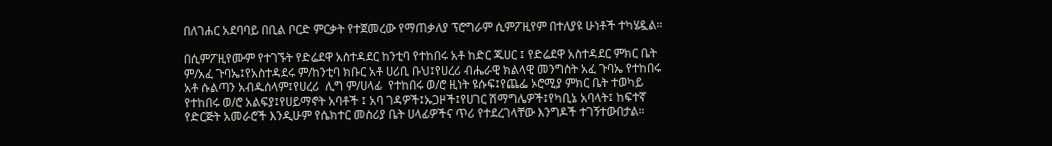በለገሐር አደባባይ በቢል ቦርድ ምርቃት የተጀመረው የማጠቃለያ ፕሮግራም ሲምፖዚየም በተለያዩ ሁነቶች ተካሄዷል።

በሲምፖዚየሙም የተገኙት የድሬደዋ አስተዳደር ከንቲባ የተከበሩ አቶ ከድር ጁሀር ፤ የድሬደዋ አስተዳደር ምክር ቤት ም/አፈ ጉባኤ፤የአስተዳደሩ ም/ከንቲባ ክቡር አቶ ሀሪቢ ቡህ፤የሀረሪ ብሔራዊ ክልላዊ መንግስት አፈ ጉባኤ የተከበሩ አቶ ሱልጣን አብዱሰላም፤የሀረሪ  ሊግ ም/ሀላፊ  የተከበሩ ወ/ሮ ዚነት ዩሱፍ፤የጨፌ ኦሮሚያ ምክር ቤት ተወካይ የተከበሩ ወ/ሮ አልፍያ፤የሀይማኖት አባቶች ፤ አባ ገዳዎች፤ኡጋዞች፤የሀገር ሽማግሌዎች፤የካቢኔ አባላት፤ ከፍተኛ የድርጅት አመራሮች እንዲሁም የሴክተር መስሪያ ቤት ሀላፊዎችና ጥሪ የተደረገላቸው እንግዶች ተገኝተውበታል።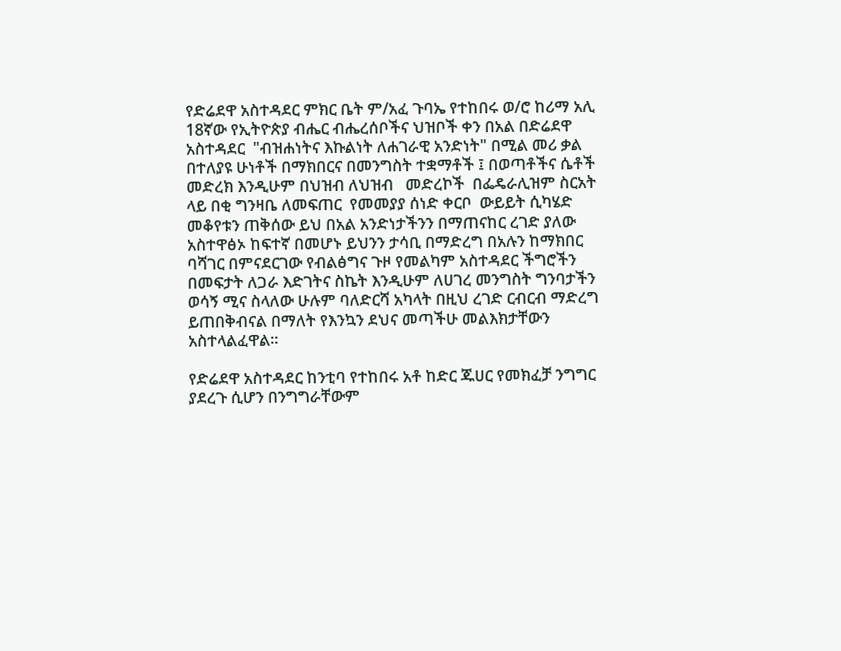የድሬደዋ አስተዳደር ምክር ቤት ም/አፈ ጉባኤ የተከበሩ ወ/ሮ ከሪማ አሊ 18ኛው የኢትዮጵያ ብሔር ብሔረሰቦችና ህዝቦች ቀን በአል በድሬደዋ አስተዳደር  "ብዝሐነትና እኩልነት ለሐገራዊ አንድነት" በሚል መሪ ቃል በተለያዩ ሁነቶች በማክበርና በመንግስት ተቋማቶች ፤ በወጣቶችና ሴቶች መድረክ እንዲሁም በህዝብ ለህዝብ   መድረኮች  በፌዴራሊዝም ስርአት ላይ በቂ ግንዛቤ ለመፍጠር  የመመያያ ሰነድ ቀርቦ  ውይይት ሲካሄድ  መቆየቱን ጠቅሰው ይህ በአል አንድነታችንን በማጠናከር ረገድ ያለው አስተዋፅኦ ከፍተኛ በመሆኑ ይህንን ታሳቢ በማድረግ በአሉን ከማክበር ባሻገር በምናደርገው የብልፅግና ጉዞ የመልካም አስተዳደር ችግሮችን በመፍታት ለጋራ እድገትና ስኬት እንዲሁም ለሀገረ መንግስት ግንባታችን ወሳኝ ሚና ስላለው ሁሉም ባለድርሻ አካላት በዚህ ረገድ ርብርብ ማድረግ ይጠበቅብናል በማለት የእንኳን ደህና መጣችሁ መልእክታቸውን አስተላልፈዋል።

የድሬደዋ አስተዳደር ከንቲባ የተከበሩ አቶ ከድር ጁሀር የመክፈቻ ንግግር ያደረጉ ሲሆን በንግግራቸውም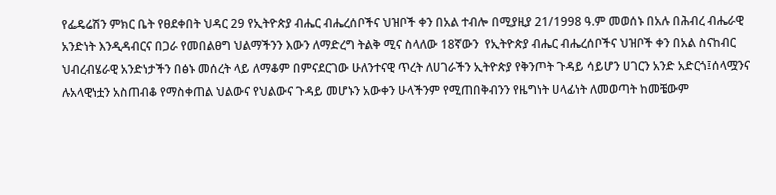የፌዴሬሽን ምክር ቤት የፀደቀበት ህዳር 29 የኢትዮጵያ ብሔር ብሔረሰቦችና ህዝቦች ቀን በአል ተብሎ በሚያዚያ 21/1998 ዓ.ም መወሰኑ በአሉ በሕብረ ብሔራዊ አንድነት እንዲዳብርና በጋራ የመበልፀግ ህልማችንን እውን ለማድረግ ትልቅ ሚና ስላለው 18ኛውን  የኢትዮጵያ ብሔር ብሔረሰቦችና ህዝቦች ቀን በአል ስናከብር  ህብረብሄራዊ አንድነታችን በፅኑ መሰረት ላይ ለማቆም በምናደርገው ሁለንተናዊ ጥረት ለሀገራችን ኢትዮጵያ የቅንጦት ጉዳይ ሳይሆን ሀገርን አንድ አድርጎ፤ሰላሟንና ሉአላዊነቷን አስጠብቆ የማስቀጠል ህልውና የህልውና ጉዳይ መሆኑን አውቀን ሁላችንም የሚጠበቅብንን የዜግነት ሀላፊነት ለመወጣት ከመቼውም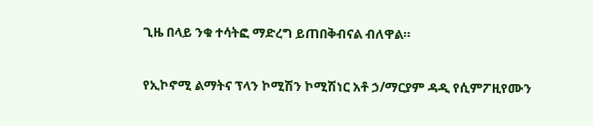ጊዜ በላይ ንቁ ተሳትፎ ማድረግ ይጠበቅብናል ብለዋል።

የኢኮኖሚ ልማትና ፕላን ኮሚሽን ኮሚሽነር አቶ ኃ/ማርያም ዳዲ የሲምፖዚየሙን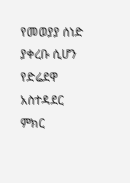የመወያያ ሰነድ ያቀረቡ ሲሆን የድሬደዋ አስተዳደር ምክር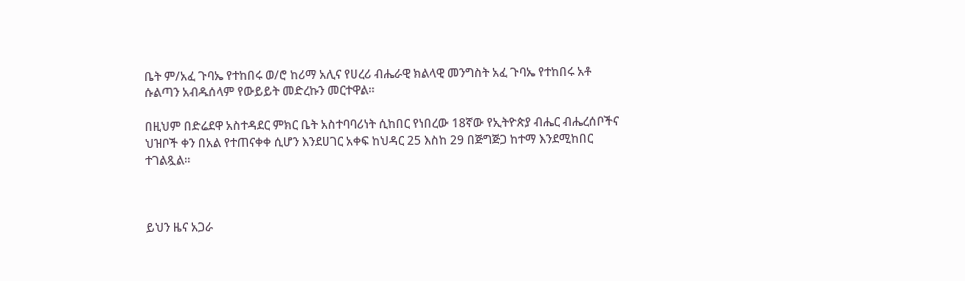ቤት ም/አፈ ጉባኤ የተከበሩ ወ/ሮ ከሪማ አሊና የሀረሪ ብሔራዊ ክልላዊ መንግስት አፈ ጉባኤ የተከበሩ አቶ ሱልጣን አብዱሰላም የውይይት መድረኩን መርተዋል።

በዚህም በድሬደዋ አስተዳደር ምክር ቤት አስተባባሪነት ሲከበር የነበረው 18ኛው የኢትዮጵያ ብሔር ብሔረሰቦችና ህዝቦች ቀን በአል የተጠናቀቀ ሲሆን እንደሀገር አቀፍ ከህዳር 25 እስከ 29 በጅግጅጋ ከተማ እንደሚከበር ተገልጿል።



ይህን ዜና አጋራ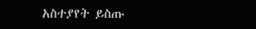አስተያየት ይስጡ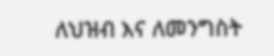ለህዝብ እና ለመንግስት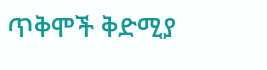ጥቅሞች ቅድሚያ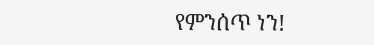የምንሰጥ ነን!